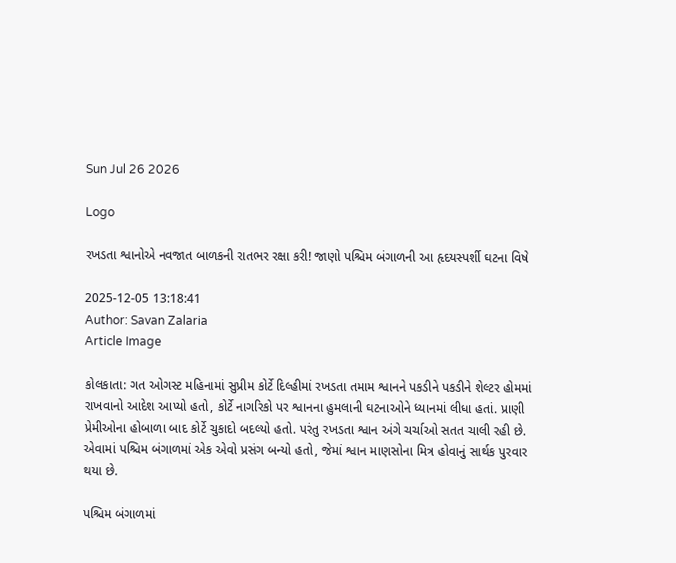Sun Jul 26 2026

Logo

રખડતા શ્વાનોએ નવજાત બાળકની રાતભર રક્ષા કરી! જાણો પશ્ચિમ બંગાળની આ હૃદયસ્પર્શી ઘટના વિષે

2025-12-05 13:18:41
Author: Savan Zalaria
Article Image

કોલકાતા: ગત ઓગસ્ટ મહિનામાં સુપ્રીમ કોર્ટે દિલ્હીમાં રખડતા તમામ શ્વાનને પકડીને પકડીને શેલ્ટર હોમમાં રાખવાનો આદેશ આપ્યો હતો, કોર્ટે નાગરિકો પર શ્વાનના હુમલાની ઘટનાઓને ધ્યાનમાં લીધા હતાં. પ્રાણી પ્રેમીઓના હોબાળા બાદ કોર્ટે ચુકાદો બદલ્યો હતો. પરંતુ રખડતા શ્વાન અંગે ચર્ચાઓ સતત ચાલી રહી છે. એવામાં પશ્ચિમ બંગાળમાં એક એવો પ્રસંગ બન્યો હતો, જેમાં શ્વાન માણસોના મિત્ર હોવાનું સાર્થક પુરવાર થયા છે.

પશ્ચિમ બંગાળમાં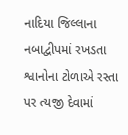નાદિયા જિલ્લાના નબાદ્વીપમાં રખડતા શ્વાનોના ટોળાએ રસ્તા પર ત્યજી દેવામાં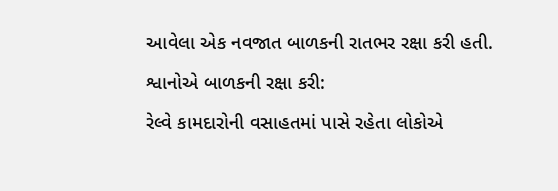આવેલા એક નવજાત બાળકની રાતભર રક્ષા કરી હતી.

શ્વાનોએ બાળકની રક્ષા કરી:

રેલ્વે કામદારોની વસાહતમાં પાસે રહેતા લોકોએ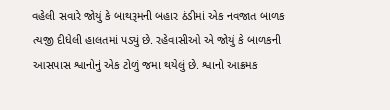વહેલી સવારે જોયું કે બાથરૂમની બહાર ઠંડીમાં એક નવજાત બાળક ત્યજી દીધેલી હાલતમાં પડ્યું છે. રહેવાસીઓ એ જોયું કે બાળકની આસપાસ શ્વાનોનું એક ટોળું જમા થયેલું છે. શ્વાનો આક્રમક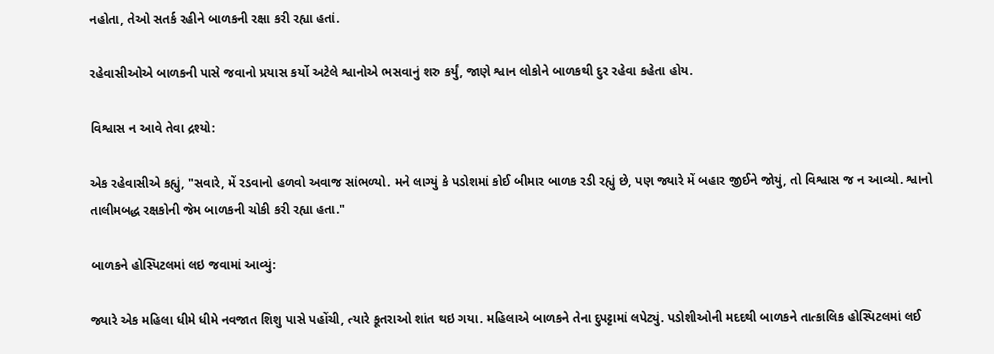નહોતા, તેઓ સતર્ક રહીને બાળકની રક્ષા કરી રહ્યા હતાં.

રહેવાસીઓએ બાળકની પાસે જવાનો પ્રયાસ કર્યો અટેલે શ્વાનોએ ભસવાનું શરુ કર્યું, જાણે શ્વાન લોકોને બાળકથી દુર રહેવા કહેતા હોય.

વિશ્વાસ ન આવે તેવા દ્રશ્યો:

એક રહેવાસીએ કહ્યું, "સવારે, મેં રડવાનો હળવો અવાજ સાંભળ્યો. મને લાગ્યું કે પડોશમાં કોઈ બીમાર બાળક રડી રહ્યું છે, પણ જ્યારે મેં બહાર જીઈને જોયું, તો વિશ્વાસ જ ન આવ્યો. શ્વાનો તાલીમબદ્ધ રક્ષકોની જેમ બાળકની ચોકી કરી રહ્યા હતા."

બાળકને હોસ્પિટલમાં લઇ જવામાં આવ્યું:

જ્યારે એક મહિલા ધીમે ધીમે નવજાત શિશુ પાસે પહોંચી, ત્યારે કૂતરાઓ શાંત થઇ ગયા. મહિલાએ બાળકને તેના દુપટ્ટામાં લપેટ્યું. પડોશીઓની મદદથી બાળકને તાત્કાલિક હોસ્પિટલમાં લઈ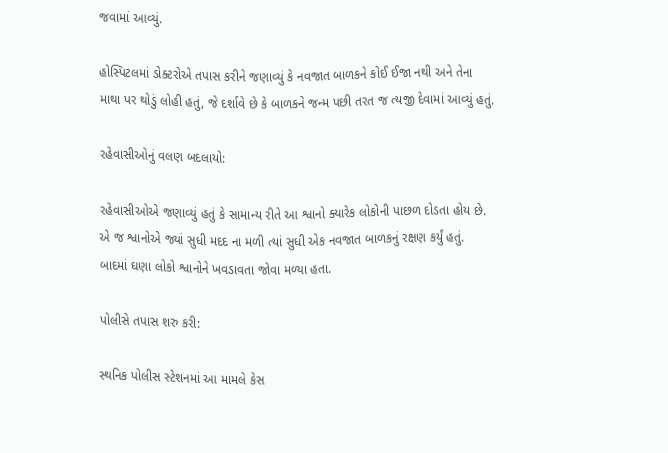જવામાં આવ્યું.

હોસ્પિટલમાં ડોક્ટરોએ તપાસ કરીને જણાવ્યું કે નવજાત બાળકને કોઈ ઈજા નથી અને તેના માથા પર થોડું લોહી હતું, જે દર્શાવે છે કે બાળકને જન્મ પછી તરત જ ત્યજી દેવામાં આવ્યું હતું.

રહેવાસીઓનું વલણ બદલાયો:

રહેવાસીઓએ જણાવ્યું હતું કે સામાન્ય રીતે આ શ્વાનો ક્યારેક લોકોની પાછળ દોડતા હોય છે. એ જ શ્વાનોએ જ્યાં સુધી મદદ ના મળી ત્યાં સુધી એક નવજાત બાળકનું રક્ષણ કર્યું હતું. બાદમાં ઘણા લોકો શ્વાનોને ખવડાવતા જોવા મળ્યા હતા.

પોલીસે તપાસ શરુ કરી:

સ્થનિક પોલીસ સ્ટેશનમાં આ મામલે કેસ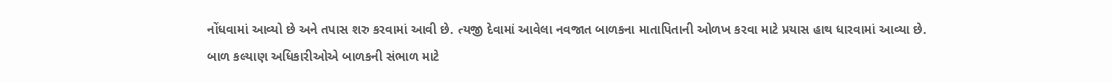નોંધવામાં આવ્યો છે અને તપાસ શરુ કરવામાં આવી છે. ત્યજી દેવામાં આવેલા નવજાત બાળકના માતાપિતાની ઓળખ કરવા માટે પ્રયાસ હાથ ધારવામાં આવ્યા છે.
બાળ કલ્યાણ અધિકારીઓએ બાળકની સંભાળ માટે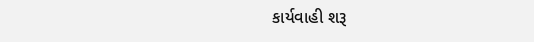કાર્યવાહી શરૂ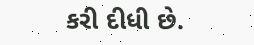કરી દીધી છે.